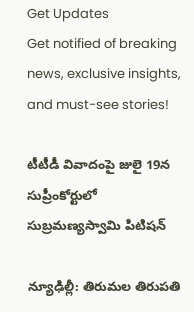Get Updates
Get notified of breaking news, exclusive insights, and must-see stories!

టీటీడీ వివాదంపై జులై 19న సుప్రీంకోర్టులో సుబ్రమణ్యస్వామి పిటిషన్

న్యూఢిల్లీ: తిరుమల తిరుపతి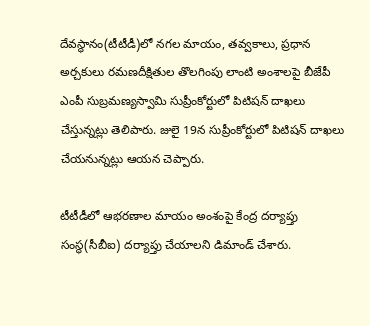దేవస్థానం(టీటీడీ)లో నగల మాయం, తవ్వకాలు, ప్రధాన అర్చకులు రమణదీక్షితుల తొలగింపు లాంటి అంశాలపై బీజేపీ ఎంపీ సుబ్రమణ్యస్వామి సుప్రీంకోర్టులో పిటిషన్ దాఖలు చేస్తున్నట్లు తెలిపారు. జులై 19న సుప్రీంకోర్టులో పిటిషన్ దాఖలు చేయనున్నట్లు ఆయన చెప్పారు.

టీటీడీలో ఆభరణాల మాయం అంశంపై కేంద్ర దర్యాప్తు సంస్థ(సీబీఐ) దర్యాప్తు చేయాలని డిమాండ్ చేశారు.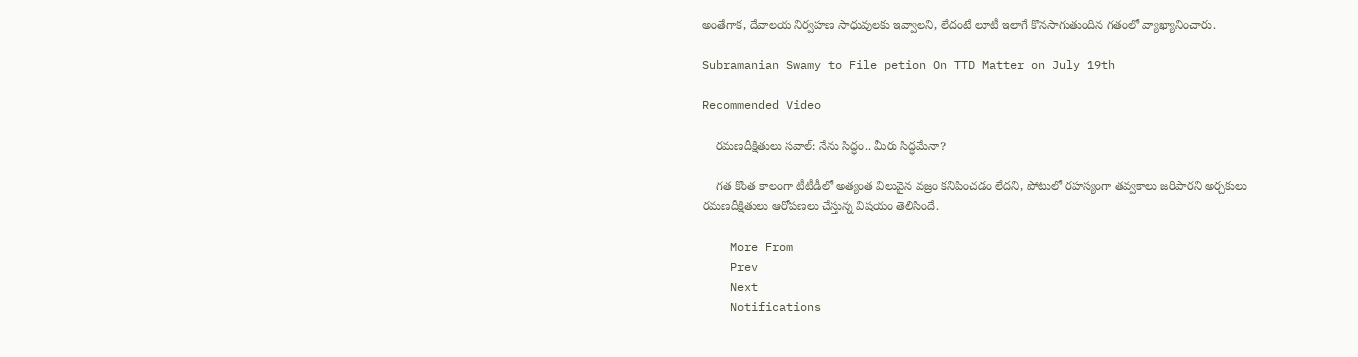అంతేగాక, దేవాలయ నిర్వహణ సాధువులకు ఇవ్వాలని, లేదంటే లూటీ ఇలాగే కొనసాగుతుందిన గతంలో వ్యాఖ్యానించారు.

Subramanian Swamy to File petion On TTD Matter on July 19th

Recommended Video

    రమణదీక్షితులు సవాల్: నేను సిద్ధం.. మీరు సిద్ధమేనా?

    గత కొంత కాలంగా టీటీడీలో అత్యంత విలువైన వజ్రం కనిపించడం లేదని, పోటులో రహస్యంగా తవ్వకాలు జరిపారని అర్చకులు రమణదీక్షితులు ఆరోపణలు చేస్తున్న విషయం తెలిసిందే.

    More From
    Prev
    Next
    Notifications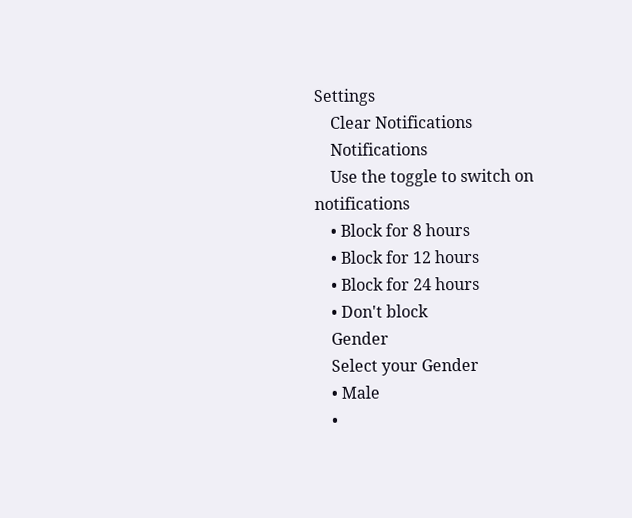Settings
    Clear Notifications
    Notifications
    Use the toggle to switch on notifications
    • Block for 8 hours
    • Block for 12 hours
    • Block for 24 hours
    • Don't block
    Gender
    Select your Gender
    • Male
    •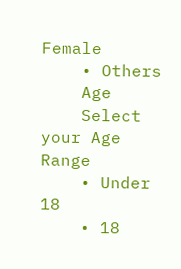Female
    • Others
    Age
    Select your Age Range
    • Under 18
    • 18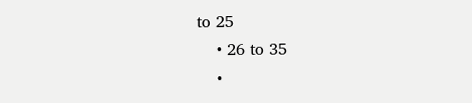to 25
    • 26 to 35
    •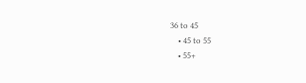36 to 45
    • 45 to 55
    • 55+